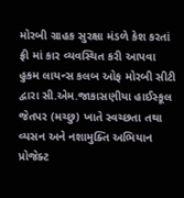મોરબી ગ્રાહક સુરક્ષા મંડળે કેશ કરતાં ફ્રી માં કાર વ્યવસ્થિત કરી આપવા હુકમ લાયન્સ કલબ ઓફ મોરબી સીટી દ્વારા સી.એમ.જાકાસણીયા હાઈસ્કૂલ જેતપર (મચ્છુ) ખાતે સ્વચ્છતા તથા વ્યસન અને નશામુક્તિ અભિયાન પ્રોજેક્ટ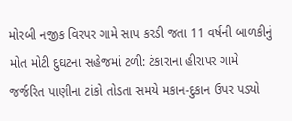મોરબી નજીક વિરપર ગામે સાપ કરડી જતા 11 વર્ષની બાળકીનું મોત મોટી દુઘટના સહેજમાં ટળી: ટંકારાના હીરાપર ગામે જર્જરિત પાણીના ટાંકો તોડતા સમયે મકાન-દુકાન ઉપર પડ્યો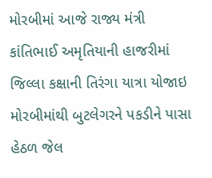મોરબીમાં આજે રાજ્ય મંત્રી કાંતિભાઈ અમૃતિયાની હાજરીમાં જિલ્લા કક્ષાની તિરંગા યાત્રા યોજાઇ મોરબીમાંથી બુટલેગરને પકડીને પાસા હેઠળ જેલ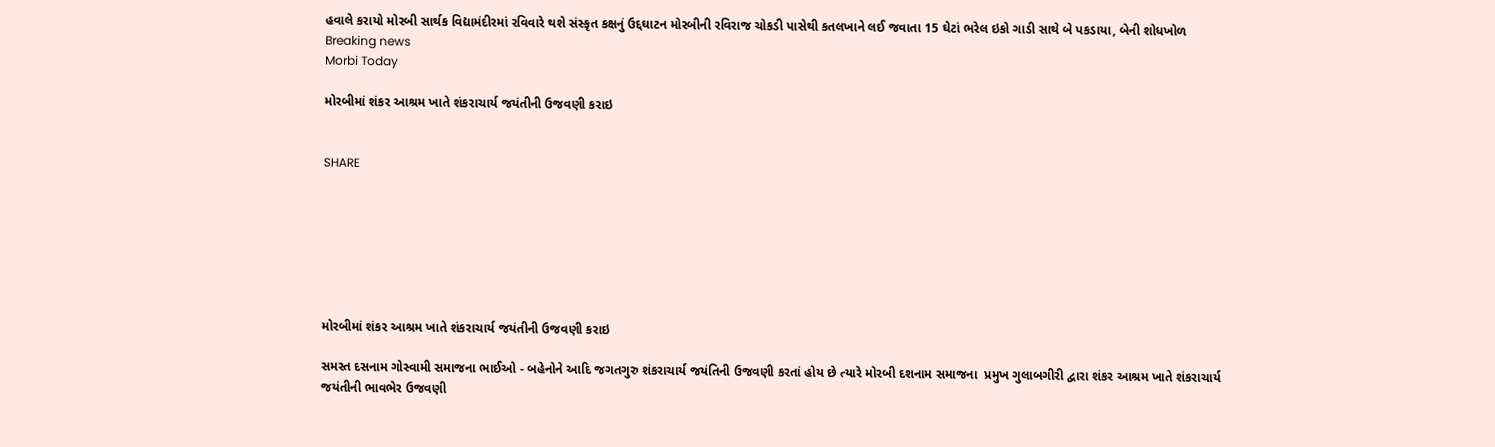હવાલે કરાયો મોરબી સાર્થક વિદ્યામંદીરમાં રવિવારે થશે સંસ્કૃત કક્ષનું ઉદ્દઘાટન મોરબીની રવિરાજ ચોકડી પાસેથી કતલખાને લઈ જવાતા 15 ઘેટાં ભરેલ ઇકો ગાડી સાથે બે પકડાયા, બેની શોધખોળ
Breaking news
Morbi Today

મોરબીમાં શંકર આશ્રમ ખાતે શંકરાચાર્ય જયંતીની ઉજવણી કરાઇ


SHARE







મોરબીમાં શંકર આશ્રમ ખાતે શંકરાચાર્ય જયંતીની ઉજવણી કરાઇ

સમસ્ત દસનામ ગોસ્વામી સમાજના ભાઈઓ - બહેનોને આદિ જગતગુરુ શંકરાચાર્ય જયંતિની ઉજવણી કરતાં હોય છે ત્યારે મોરબી દશનામ સમાજના  પ્રમુખ ગુલાબગીરી દ્વારા શંકર આશ્રમ ખાતે શંકરાચાર્ય જયંતીની ભાવભેર ઉજવણી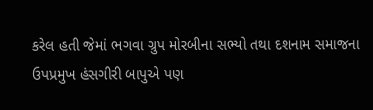કરેલ હતી જેમાં ભગવા ગ્રુપ મોરબીના સભ્યો તથા દશનામ સમાજના ઉપપ્રમુખ હંસગીરી બાપુએ પણ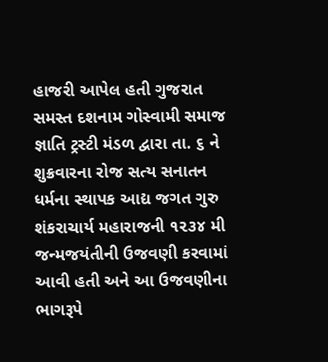હાજરી આપેલ હતી ગુજરાત સમસ્ત દશનામ ગોસ્વામી સમાજ જ્ઞાતિ ટ્રસ્ટી મંડળ દ્વારા તા. ૬ ને શુક્રવારના રોજ સત્ય સનાતન ધર્મના સ્થાપક આદ્ય જગત ગુરુ શંકરાચાર્ય મહારાજની ૧૨૩૪ મી જન્મજયંતીની ઉજવણી કરવામાં આવી હતી અને આ ઉજવણીના ભાગરૂપે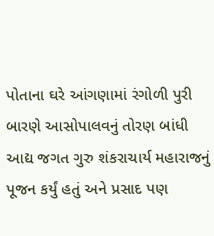પોતાના ઘરે આંગણામાં રંગોળી પુરી બારણે આસોપાલવનું તોરણ બાંધી આદ્ય જગત ગુરુ શંકરાચાર્ય મહારાજનું પૂજન કર્યું હતું અને પ્રસાદ પણ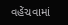વહેંચવામાં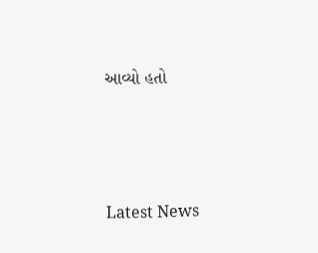આવ્યો હતો






Latest News